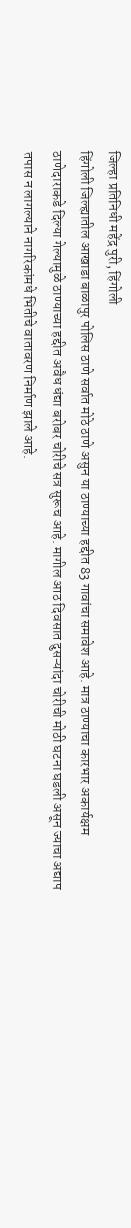जिल्हा प्रतिनिधी महेंद्र पुरी, हिंगोली
हिंगोली जिल्ह्यातील आखाडा बाळापुर पोलिस ठाणे सर्वात मोठे ठाणे असुन या ठाण्याच्या हद्दीत 83 गावांचा समावेश आहे. मात्र ठाण्याचा कारभार अकार्यक्षम ठाणेदाराकडे दिल्या गेल्यामुळे ठाण्याच्या हद्दीत अवैध धंद्या बरोबर चोरीचे सत्र सुरूच आहे. मागील आठ दिवसात दुसऱ्यांदा चोरीची मोठी घटना घडली असून ज्याचा अद्याप तपास न लागल्याने नागरिकांमधे भितीचे वातावरण निर्माण झाले आहे.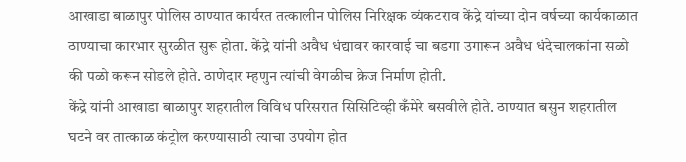आखाडा बाळापुर पोलिस ठाण्यात कार्यरत तत्कालीन पोलिस निरिक्षक व्यंकटराव केंद्रे यांच्या दोन वर्षच्या कार्यकाळात ठाण्याचा कारभार सुरळीत सुरू होता. केंद्रे यांनी अवैध धंद्यावर कारवाई चा बडगा उगारून अवैध धंदेचालकांना सळो की पळो करून सोडले होते. ठाणेदार म्हणुन त्यांची वेगळीच क्रेज निर्माण होती.
केंद्रे यांनी आखाडा बाळापुर शहरातील विविध परिसरात सिसिटिव्ही कँमेरे बसवीले होते. ठाण्यात बसुन शहरातील घटने वर तात्काळ कंट्रोल करण्यासाठी त्याचा उपयोग होत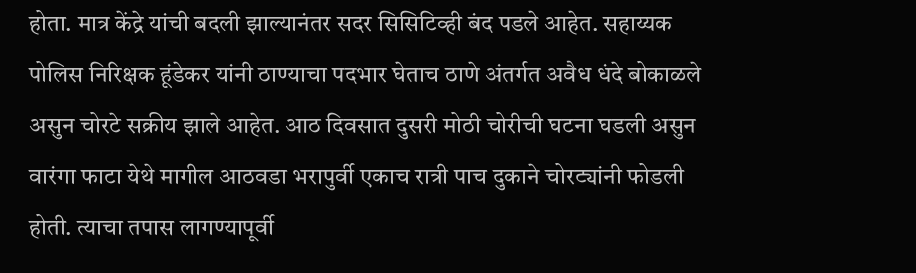होता. मात्र केंद्रे यांची बदली झाल्यानंतर सदर सिसिटिव्ही बंद पडले आहेत. सहाय्यक पोलिस निरिक्षक हूंडेकर यांनी ठाण्याचा पदभार घेताच ठाणे अंतर्गत अवैध धंदे बोकाळले असुन चोरटे सक्रीय झाले आहेत. आठ दिवसात दुसरी मोठी चोरीची घटना घडली असुन वारंगा फाटा येथे मागील आठवडा भरापुर्वी एकाच रात्री पाच दुकाने चोरट्यांनी फोडली होती. त्याचा तपास लागण्यापूर्वी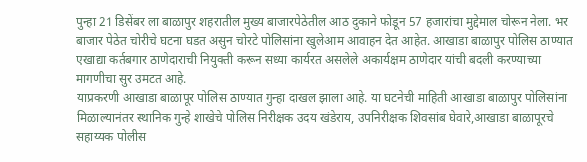पुन्हा 21 डिसेंबर ला बाळापुर शहरातील मुख्य बाजारपेठेतील आठ दुकाने फोडून 57 हजारांचा मुद्देमाल चोरून नेला. भर बाजार पेठेत चोरीचे घटना घडत असुन चोरटे पोलिसांना खुलेआम आवाहन देत आहेत. आखाडा बाळापुर पोलिस ठाण्यात एखाद्या कर्तबगार ठाणेदाराची नियुक्ती करून सध्या कार्यरत असलेले अकार्यक्षम ठाणेदार यांची बदली करण्याच्या मागणीचा सुर उमटत आहे.
याप्रकरणी आखाडा बाळापूर पोलिस ठाण्यात गुन्हा दाखल झाला आहे. या घटनेची माहिती आखाडा बाळापुर पोलिसांना मिळाल्यानंतर स्थानिक गुन्हे शाखेचे पोलिस निरीक्षक उदय खंडेराय, उपनिरीक्षक शिवसांब घेवारे,आखाडा बाळापूरचे सहाय्यक पोलीस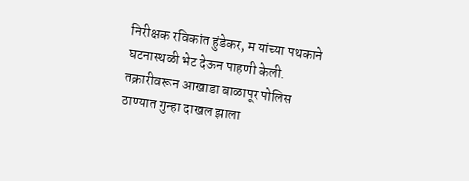निरीक्षक रविकांत हुंडेकर, म यांच्या पथकाने घटनास्थळी भेट देऊन पाहणी केली. तक्रारीवरून आखाडा बाळापूर पोलिस ठाण्यात गुन्हा दाखल झाला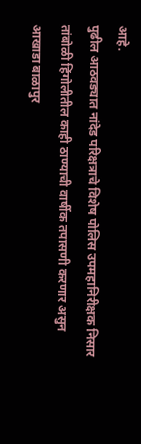आहे.
पुढील आठवड्यात नांदेड परिक्षत्राचे विशेष पोलिस उपमहानिरीक्षक निसार तांबोळी हिंगोलीतील काही ठाण्याची वार्षीक तपासणी करणार असुन आखाडा बाळापुर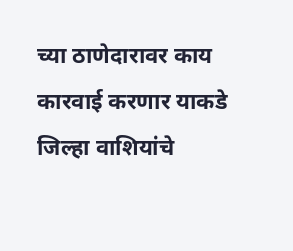च्या ठाणेदारावर काय कारवाई करणार याकडे जिल्हा वाशियांचे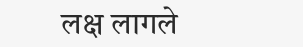लक्ष लागले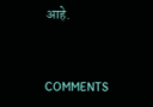आहे.


COMMENTS